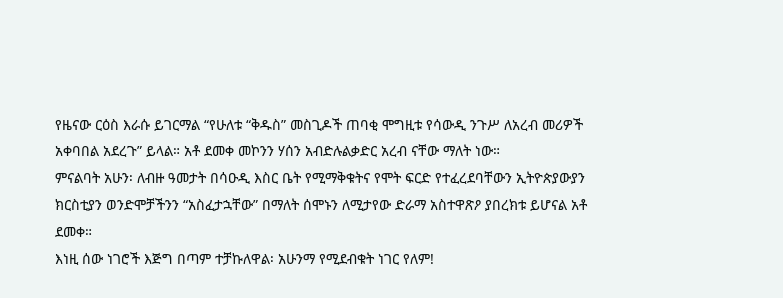የዜናው ርዕስ እራሱ ይገርማል “የሁለቱ “ቅዱስ” መስጊዶች ጠባቂ ሞግዚቱ የሳውዲ ንጉሥ ለአረብ መሪዎች አቀባበል አደረጉ” ይላል። አቶ ደመቀ መኮንን ሃሰን አብድሉልቃድር አረብ ናቸው ማለት ነው።
ምናልባት አሁን፡ ለብዙ ዓመታት በሳዑዲ እስር ቤት የሚማቅቁትና የሞት ፍርድ የተፈረደባቸውን ኢትዮጵያውያን ክርስቲያን ወንድሞቻችንን “አስፈታኋቸው” በማለት ሰሞኑን ለሚታየው ድራማ አስተዋጽዖ ያበረክቱ ይሆናል አቶ ደመቀ።
እነዚ ሰው ነገሮች እጅግ በጣም ተቻኩለዋል፡ አሁንማ የሚደብቁት ነገር የለም!